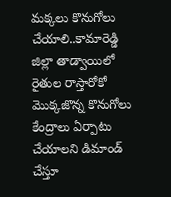మక్కలు కొనుగోలు చేయాలి..కామారెడ్డి జిల్లా తాడ్వాయిలో రైతుల రాస్తారోకో
మొక్కజొన్న కొనుగోలు కేంద్రాలు ఏర్పాటు చేయాలని డిమాండ్ చేస్తూ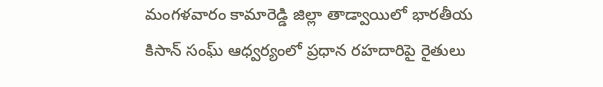మంగళవారం కామారెడ్డి జిల్లా తాడ్వాయిలో భారతీయ కిసాన్ సంఘ్ ఆధ్వర్యంలో ప్రధాన రహదారిపై రైతులు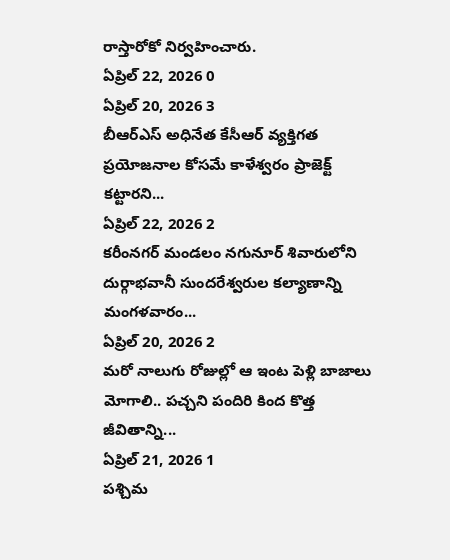రాస్తారోకో నిర్వహించారు.
ఏప్రిల్ 22, 2026 0
ఏప్రిల్ 20, 2026 3
బీఆర్ఎస్ అధినేత కేసీఆర్ వ్యక్తిగత ప్రయోజనాల కోసమే కాళేశ్వరం ప్రాజెక్ట్ కట్టారని...
ఏప్రిల్ 22, 2026 2
కరీంనగర్ మండలం నగునూర్ శివారులోని దుర్గాభవానీ సుందరేశ్వరుల కల్యాణాన్ని మంగళవారం...
ఏప్రిల్ 20, 2026 2
మరో నాలుగు రోజుల్లో ఆ ఇంట పెళ్లి బాజాలు మోగాలి.. పచ్చని పందిరి కింద కొత్త జీవితాన్ని...
ఏప్రిల్ 21, 2026 1
పశ్చిమ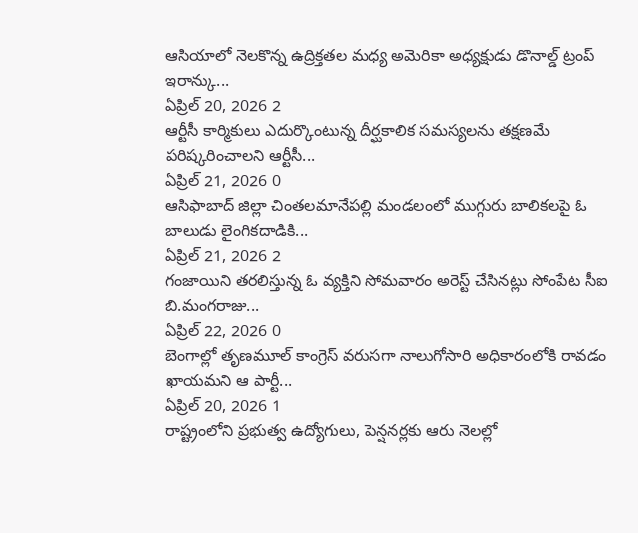ఆసియాలో నెలకొన్న ఉద్రిక్తతల మధ్య అమెరికా అధ్యక్షుడు డొనాల్డ్ ట్రంప్ ఇరాన్కు...
ఏప్రిల్ 20, 2026 2
ఆర్టీసీ కార్మికులు ఎదుర్కొంటున్న దీర్ఘకాలిక సమస్యలను తక్షణమే పరిష్కరించాలని ఆర్టీసీ...
ఏప్రిల్ 21, 2026 0
ఆసిఫాబాద్ జిల్లా చింతలమానేపల్లి మండలంలో ముగ్గురు బాలికలపై ఓ బాలుడు లైంగికదాడికి...
ఏప్రిల్ 21, 2026 2
గంజాయిని తరలిస్తున్న ఓ వ్యక్తిని సోమవారం అరెస్ట్ చేసినట్లు సోంపేట సీఐ బి.మంగరాజు...
ఏప్రిల్ 22, 2026 0
బెంగాల్లో తృణమూల్ కాంగ్రెస్ వరుసగా నాలుగోసారి అధికారంలోకి రావడం ఖాయమని ఆ పార్టీ...
ఏప్రిల్ 20, 2026 1
రాష్ట్రంలోని ప్రభుత్వ ఉద్యోగులు, పెన్షనర్లకు ఆరు నెలల్లో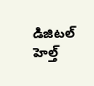డిజిటల్ హెల్త్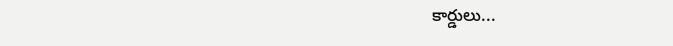కార్డులు...